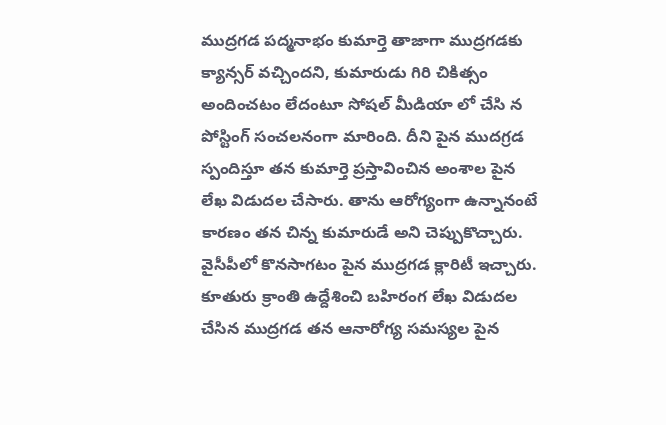ముద్రగడ పద్మనాభం కుమార్తె తాజాగా ముద్రగడకు క్యాన్సర్ వచ్చిందని, కుమారుడు గిరి చికిత్సం అందించటం లేదంటూ సోషల్ మీడియా లో చేసి న పోస్టింగ్ సంచలనంగా మారింది. దీని పైన ముదగ్రడ స్పందిస్తూ తన కుమార్తె ప్రస్తావించిన అంశాల పైన లేఖ విడుదల చేసారు. తాను ఆరోగ్యంగా ఉన్నానంటే కారణం తన చిన్న కుమారుడే అని చెప్పుకొచ్చారు. వైసీపీలో కొనసాగటం పైన ముద్రగడ క్లారిటీ ఇచ్చారు. కూతురు క్రాంతి ఉద్దేశించి బహిరంగ లేఖ విడుదల చేసిన ముద్రగడ తన ఆనారోగ్య సమస్యల పైన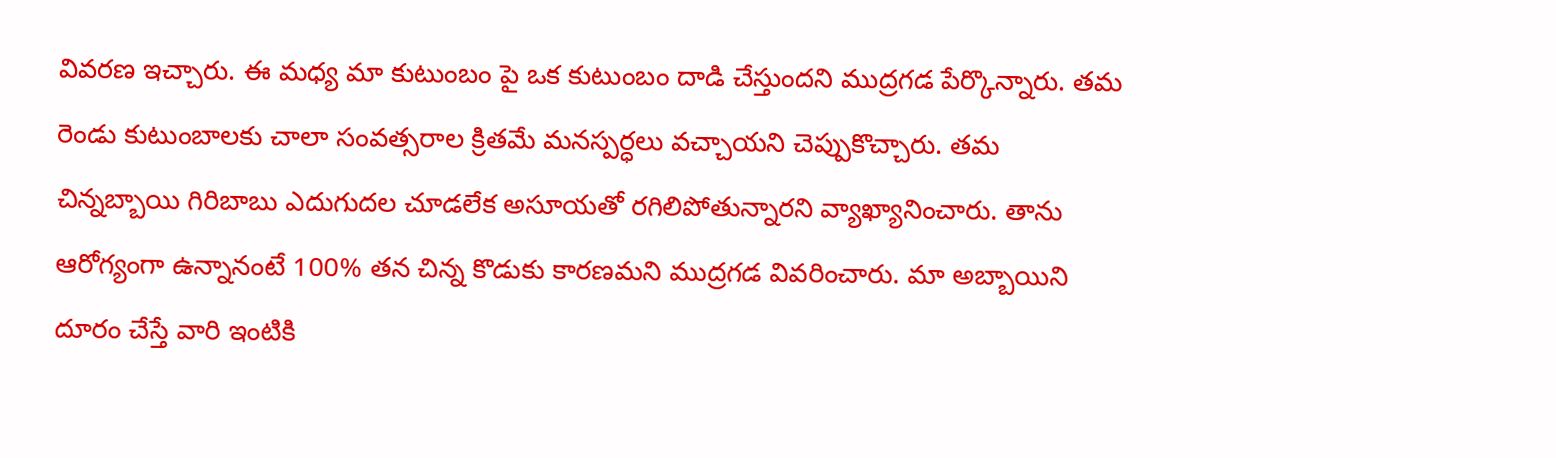వివరణ ఇచ్చారు. ఈ మధ్య మా కుటుంబం పై ఒక కుటుంబం దాడి చేస్తుందని ముద్రగడ పేర్కొన్నారు. తమ రెండు కుటుంబాలకు చాలా సంవత్సరాల క్రితమే మనస్పర్ధలు వచ్చాయని చెప్పుకొచ్చారు. తమ చిన్నబ్బాయి గిరిబాబు ఎదుగుదల చూడలేక అసూయతో రగిలిపోతున్నారని వ్యాఖ్యానించారు. తాను ఆరోగ్యంగా ఉన్నానంటే 100% తన చిన్న కొడుకు కారణమని ముద్రగడ వివరించారు. మా అబ్బాయిని దూరం చేస్తే వారి ఇంటికి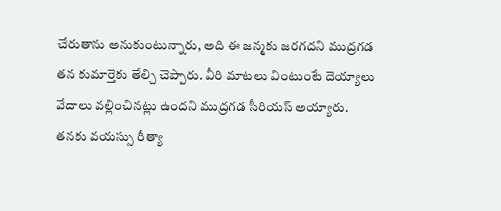చేరుతాను అనుకుంటున్నారు, అది ఈ జన్మకు జరగదని ముద్రగడ తన కుమార్తెకు తేల్చి చెప్పారు. వీరి మాటలు వింటుంటే దెయ్యాలు వేదాలు వల్లించినట్లు ఉందని ముద్రగడ సీరియస్ అయ్యారు. తనకు వయస్సు రీత్యా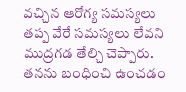వచ్చిన ఆరోగ్య సమస్యలు తప్ప వేరే సమస్యలు లేవని ముద్రగడ తేల్చి చెప్పారు. తనను బంధించి ఉంచడం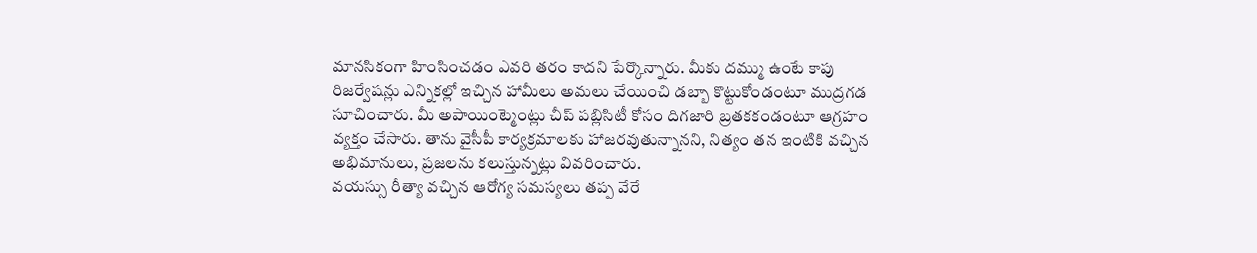మానసికంగా హింసించడం ఎవరి తరం కాదని పేర్కొన్నారు. మీకు దమ్ము ఉంటే కాపు రిజర్వేషన్లు ఎన్నికల్లో ఇచ్చిన హామీలు అమలు చేయించి డబ్బా కొట్టుకోండంటూ ముద్రగడ సూచించారు. మీ అపాయింట్మెంట్లు చీప్ పబ్లిసిటీ కోసం దిగజారి బ్రతకకండంటూ ఆగ్రహం వ్యక్తం చేసారు. తాను వైసీపీ కార్యక్రమాలకు హాజరవుతున్నానని, నిత్యం తన ఇంటికి వచ్చిన అభిమానులు, ప్రజలను కలుస్తున్నట్లు వివరించారు.
వయస్సు రీత్యా వచ్చిన ఆరోగ్య సమస్యలు తప్ప వేరే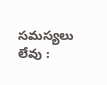సమస్యలు లేవు :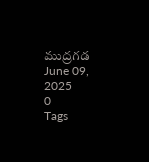ముద్రగడ
June 09, 2025
0
Tags